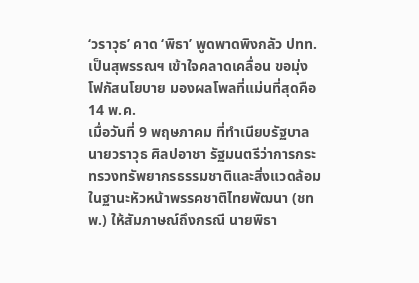‘วราวุธ’ คาด ‘พิธา’ พูดพาดพิงกลัว ปทท.เป็นสุพรรณฯ เข้าใจคลาดเคลื่อน ขอมุ่งโฟกัสนโยบาย มองผลโพลที่แม่นที่สุดคือ 14 พ.ค.
เมื่อวันที่ 9 พฤษภาคม ที่ทำเนียบรัฐบาล นายวราวุธ ศิลปอาชา รัฐมนตรีว่าการกระทรวงทรัพยากรธรรมชาติและสิ่งแวดล้อม ในฐานะหัวหน้าพรรคชาติไทยพัฒนา (ชทพ.) ให้สัมภาษณ์ถึงกรณี นายพิธา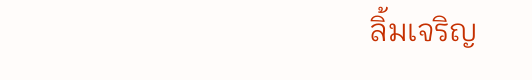ลิ้มเจริญ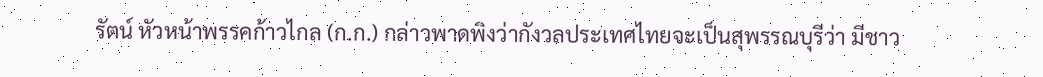รัตน์ หัวหน้าพรรคก้าวไกล (ก.ก.) กล่าวพาดพิงว่ากังวลประเทศไทยจะเป็นสุพรรณบุรีว่า มีชาว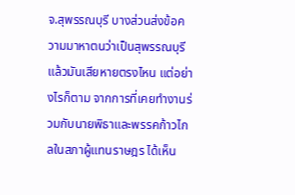จ.สุพรรณบุรี บางส่วนส่งข้อความมาหาตนว่าเป็นสุพรรณบุรีแล้วมันเสียหายตรงไหน แต่อย่างไรก็ตาม จากการที่เคยทำงานร่วมกับนายพิธาและพรรคก้าวไกลในสภาผู้แทนราษฎร ได้เห็น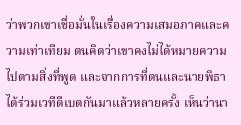ว่าพวกเขาเชื่อมั่นในเรื่องความเสมอภาคและความเท่าเทียม ตนคิดว่าเขาคงไม่ได้หมายความไปตามสิ่งที่พูด และจากการที่ตนและนายพิธาได้ร่วมเวทีดีเบตกันมาแล้วหลายครั้ง เห็นว่านา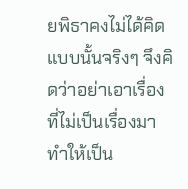ยพิธาคงไม่ได้คิดแบบนั้นจริงๆ จึงคิดว่าอย่าเอาเรื่องที่ไม่เป็นเรื่องมาทำให้เป็น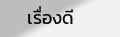เรื่องดี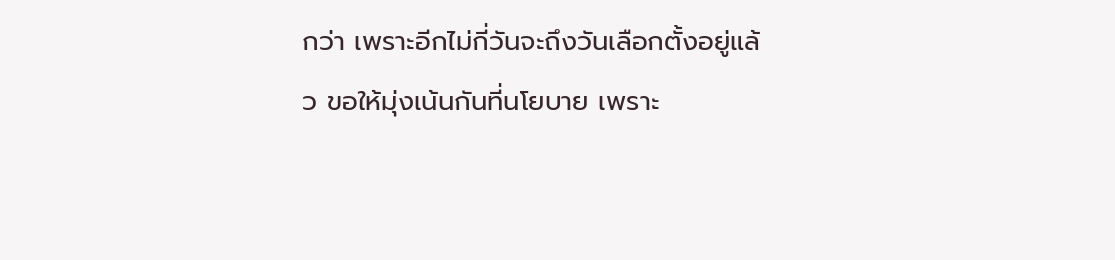กว่า เพราะอีกไม่กี่วันจะถึงวันเลือกตั้งอยู่แล้ว ขอให้มุ่งเน้นกันที่นโยบาย เพราะ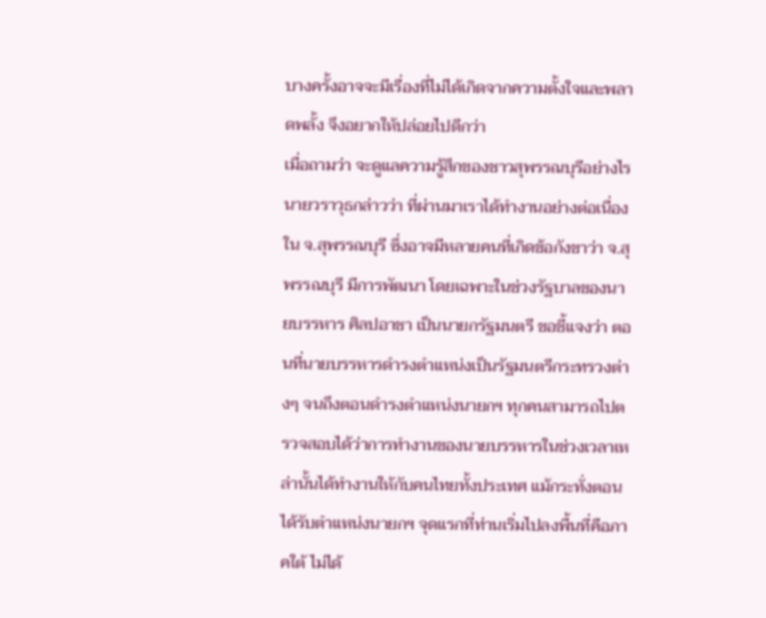บางครั้งอาจจะมีเรื่องที่ไม่ได้เกิดจากความตั้งใจและพลาดพลั้ง จึงอยากให้ปล่อยไปดีกว่า
เมื่อถามว่า จะดูแลความรู้สึกของชาวสุพรรณบุรีอย่างไร นายวราวุธกล่าวว่า ที่ผ่านมาเราได้ทำงานอย่างต่อเนื่องใน จ.สุพรรณบุรี ซึ่งอาจมีหลายคนที่เกิดข้อกังขาว่า จ.สุพรรณบุรี มีการพัฒนา โดยเฉพาะในช่วงรัฐบาลของนายบรรหาร ศิลปอาชา เป็นนายกรัฐมนตรี ขอชี้แจงว่า ตอนที่นายบรรหารดำรงตำแหน่งเป็นรัฐมนตรีกระทรวงต่างๆ จนถึงตอนดำรงตำแหน่งนายกฯ ทุกคนสามารถไปตรวจสอบได้ว่าการทำงานของนายบรรหารในช่วงเวลาเหล่านั้นได้ทำงานให้กับคนไทยทั้งประเทศ แม้กระทั่งตอนได้รับตำแหน่งนายกฯ จุดแรกที่ท่านเริ่มไปลงพื้นที่คือภาคใต้ ไม่ได้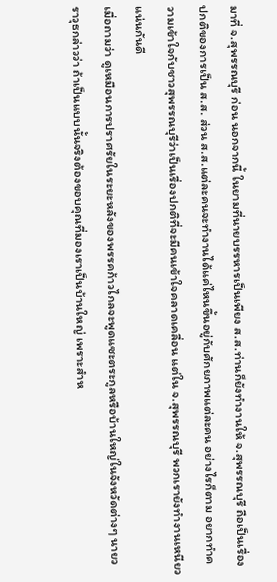มาที่ จ.สุพรรณบุรี ก่อน นอกจากนี้ ในยามที่นายบรรหารเป็นเพียง ส.ส.ท่านก็ยังทำงานให้ จ.สุพรรณบุรี ถือเป็นเรื่องปกติของการเป็น ส.ส. ส่วน ส.ส.แต่ละคนจะทำงานได้แค่ไหนขึ้นอยู่กับศักยภาพแต่ละคน อย่างไรก็ตาม อยากทำความเข้าใจกับชาวสุพรรณบุรีว่าเป็นเรื่องปกติที่จะมีคนเข้าใจคลาดเคลื่อน แต่ใน จ.สุพรรณบุรี พวกเรายังทำงานเหนียวแน่นกันดี
เมื่อถามว่า ดูเหมือนการปราศรัยในระยะหลังของพรรคก้าวไกลจะพูดแซะตระกูลหรือบ้านใหญ่ในจังหวัดต่างๆ นายวราวุธกล่าวว่า ถ้าเป็นแบบนั้นจริงต้องขอบคุณที่มองเราเป็นบ้านใหญ่ เพราะสำห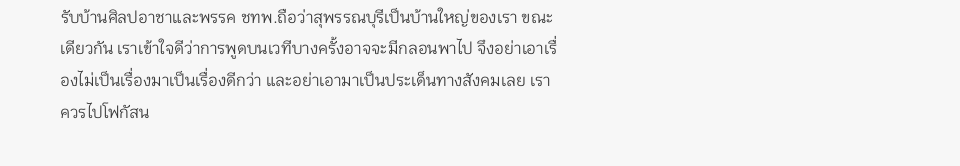รับบ้านศิลปอาชาและพรรค ชทพ.ถือว่าสุพรรณบุรีเป็นบ้านใหญ่ของเรา ขณะเดียวกัน เราเข้าใจดีว่าการพูดบนเวทีบางครั้งอาจจะมีกลอนพาไป จึงอย่าเอาเรื่องไม่เป็นเรื่องมาเป็นเรื่องดีกว่า และอย่าเอามาเป็นประเด็นทางสังคมเลย เราควรไปโฟกัสน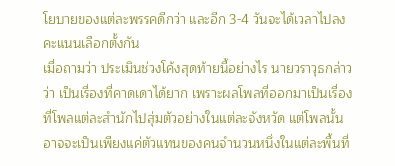โยบายของแต่ละพรรคดีกว่า และอีก 3-4 วันจะได้เวลาไปลงคะแนนเลือกตั้งกัน
เมื่อถามว่า ประเมินช่วงโค้งสุดท้ายนี้อย่างไร นายวราวุธกล่าวว่า เป็นเรื่องที่คาดเดาได้ยาก เพราะผลโพลที่ออกมาเป็นเรื่องที่โพลแต่ละสำนักไปสุ่มตัวอย่างในแต่ละจังหวัด แต่โพลนั้นอาจจะเป็นเพียงแค่ตัวแทนของคนจำนวนหนึ่งในแต่ละพื้นที่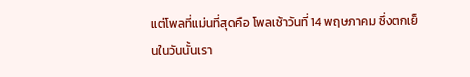แต่โพลที่แม่นที่สุดคือ โพลเช้าวันที่ 14 พฤษภาคม ซึ่งตกเย็นในวันนั้นเรา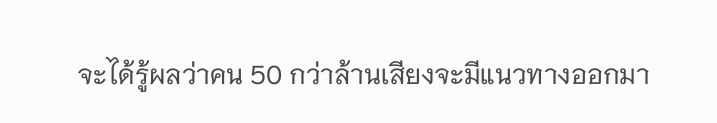จะได้รู้ผลว่าคน 50 กว่าล้านเสียงจะมีแนวทางออกมา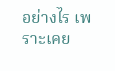อย่างไร เพราะเคย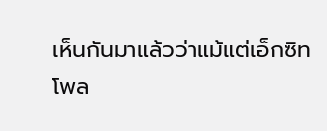เห็นกันมาแล้วว่าแม้แต่เอ็กซิทโพล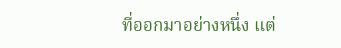ที่ออกมาอย่างหนึ่ง แต่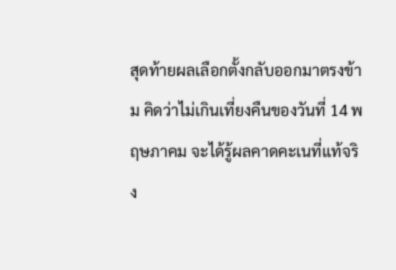สุดท้ายผลเลือกตั้งกลับออกมาตรงข้าม คิดว่าไม่เกินเที่ยงคืนของวันที่ 14 พฤษภาคม จะได้รู้ผลคาดคะเนที่แท้จริง